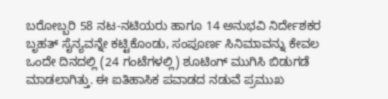ಬರೋಬ್ಬರಿ 58 ನಟ-ನಟಿಯರು ಹಾಗೂ 14 ಅನುಭವಿ ನಿರ್ದೇಶಕರ ಬೃಹತ್ ಸೈನ್ಯವನ್ನೇ ಕಟ್ಟಿಕೊಂಡು, ಸಂಪೂರ್ಣ ಸಿನಿಮಾವನ್ನು ಕೇವಲ ಒಂದೇ ದಿನದಲ್ಲಿ (24 ಗಂಟೆಗಳಲ್ಲಿ) ಶೂಟಿಂಗ್ ಮುಗಿಸಿ ಬಿಡುಗಡೆ ಮಾಡಲಾಗಿತ್ತು. ಈ ಐತಿಹಾಸಿಕ ಪವಾಡದ ನಡುವೆ ಪ್ರಮುಖ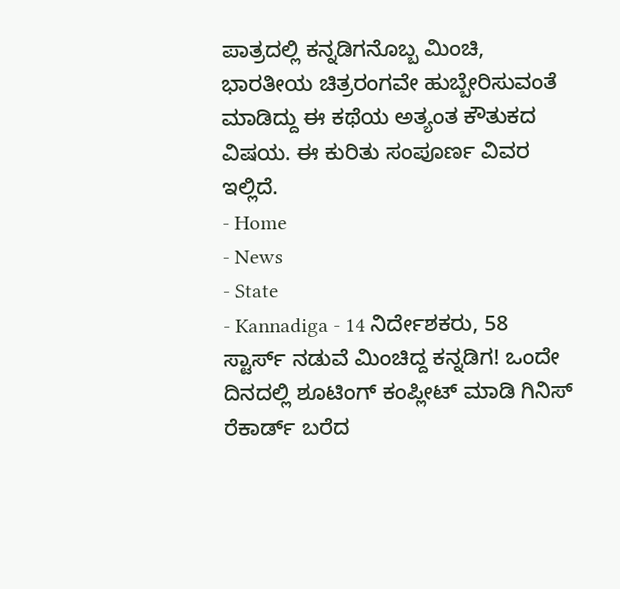ಪಾತ್ರದಲ್ಲಿ ಕನ್ನಡಿಗನೊಬ್ಬ ಮಿಂಚಿ, ಭಾರತೀಯ ಚಿತ್ರರಂಗವೇ ಹುಬ್ಬೇರಿಸುವಂತೆ ಮಾಡಿದ್ದು ಈ ಕಥೆಯ ಅತ್ಯಂತ ಕೌತುಕದ ವಿಷಯ. ಈ ಕುರಿತು ಸಂಪೂರ್ಣ ವಿವರ ಇಲ್ಲಿದೆ.
- Home
- News
- State
- Kannadiga - 14 ನಿರ್ದೇಶಕರು, 58 ಸ್ಟಾರ್ಸ್ ನಡುವೆ ಮಿಂಚಿದ್ದ ಕನ್ನಡಿಗ! ಒಂದೇ ದಿನದಲ್ಲಿ ಶೂಟಿಂಗ್ ಕಂಪ್ಲೀಟ್ ಮಾಡಿ ಗಿನಿಸ್ ರೆಕಾರ್ಡ್ ಬರೆದ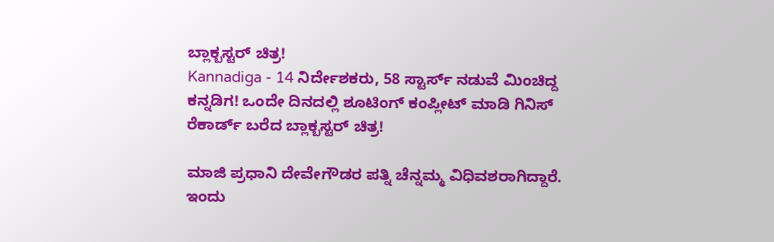ಬ್ಲಾಕ್ಬಸ್ಟರ್ ಚಿತ್ರ!
Kannadiga - 14 ನಿರ್ದೇಶಕರು, 58 ಸ್ಟಾರ್ಸ್ ನಡುವೆ ಮಿಂಚಿದ್ದ ಕನ್ನಡಿಗ! ಒಂದೇ ದಿನದಲ್ಲಿ ಶೂಟಿಂಗ್ ಕಂಪ್ಲೀಟ್ ಮಾಡಿ ಗಿನಿಸ್ ರೆಕಾರ್ಡ್ ಬರೆದ ಬ್ಲಾಕ್ಬಸ್ಟರ್ ಚಿತ್ರ!

ಮಾಜಿ ಪ್ರಧಾನಿ ದೇವೇಗೌಡರ ಪತ್ನಿ ಚೆನ್ನಮ್ಮ ವಿಧಿವಶರಾಗಿದ್ದಾರೆ. ಇಂದು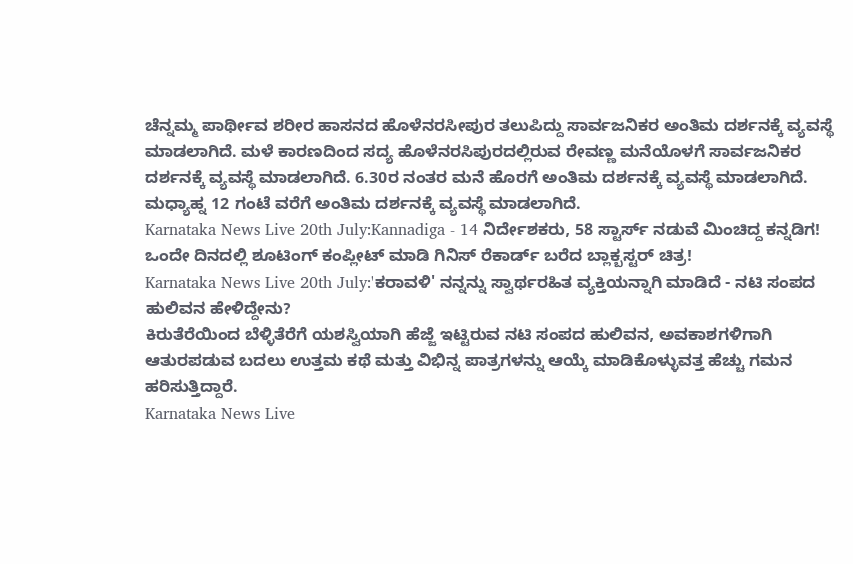ಚೆನ್ನಮ್ಮ ಪಾರ್ಥೀವ ಶರೀರ ಹಾಸನದ ಹೊಳೆನರಸೀಪುರ ತಲುಪಿದ್ದು ಸಾರ್ವಜನಿಕರ ಅಂತಿಮ ದರ್ಶನಕ್ಕೆ ವ್ಯವಸ್ಥೆ ಮಾಡಲಾಗಿದೆ. ಮಳೆ ಕಾರಣದಿಂದ ಸದ್ಯ ಹೊಳೆನರಸಿಪುರದಲ್ಲಿರುವ ರೇವಣ್ಣ ಮನೆಯೊಳಗೆ ಸಾರ್ವಜನಿಕರ ದರ್ಶನಕ್ಕೆ ವ್ಯವಸ್ಥೆ ಮಾಡಲಾಗಿದೆ. 6.30ರ ನಂತರ ಮನೆ ಹೊರಗೆ ಅಂತಿಮ ದರ್ಶನಕ್ಕೆ ವ್ಯವಸ್ಥೆ ಮಾಡಲಾಗಿದೆ. ಮಧ್ಯಾಹ್ನ 12 ಗಂಟೆ ವರೆಗೆ ಅಂತಿಮ ದರ್ಶನಕ್ಕೆ ವ್ಯವಸ್ಥೆ ಮಾಡಲಾಗಿದೆ.
Karnataka News Live 20th July:Kannadiga - 14 ನಿರ್ದೇಶಕರು, 58 ಸ್ಟಾರ್ಸ್ ನಡುವೆ ಮಿಂಚಿದ್ದ ಕನ್ನಡಿಗ! ಒಂದೇ ದಿನದಲ್ಲಿ ಶೂಟಿಂಗ್ ಕಂಪ್ಲೀಟ್ ಮಾಡಿ ಗಿನಿಸ್ ರೆಕಾರ್ಡ್ ಬರೆದ ಬ್ಲಾಕ್ಬಸ್ಟರ್ ಚಿತ್ರ!
Karnataka News Live 20th July:'ಕರಾವಳಿ' ನನ್ನನ್ನು ಸ್ವಾರ್ಥರಹಿತ ವ್ಯಕ್ತಿಯನ್ನಾಗಿ ಮಾಡಿದೆ - ನಟಿ ಸಂಪದ ಹುಲಿವನ ಹೇಳಿದ್ದೇನು?
ಕಿರುತೆರೆಯಿಂದ ಬೆಳ್ಳಿತೆರೆಗೆ ಯಶಸ್ವಿಯಾಗಿ ಹೆಜ್ಜೆ ಇಟ್ಟಿರುವ ನಟಿ ಸಂಪದ ಹುಲಿವನ, ಅವಕಾಶಗಳಿಗಾಗಿ ಆತುರಪಡುವ ಬದಲು ಉತ್ತಮ ಕಥೆ ಮತ್ತು ವಿಭಿನ್ನ ಪಾತ್ರಗಳನ್ನು ಆಯ್ಕೆ ಮಾಡಿಕೊಳ್ಳುವತ್ತ ಹೆಚ್ಚು ಗಮನ ಹರಿಸುತ್ತಿದ್ದಾರೆ.
Karnataka News Live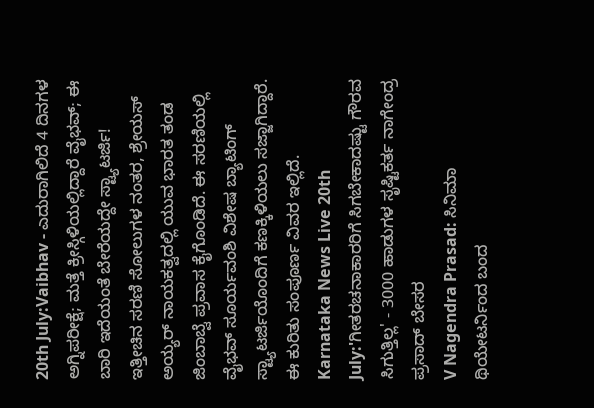20th July:Vaibhav - ಎದುರಾಗಿಲಿದೆ 4 ದಿನಗಳ ಅಗ್ನಿಪರೀಕ್ಷೆ; ಮತ್ತೆ ಕ್ರೀಸ್ಗಿಳಿಯಲ್ಲಿದ್ದಾರೆ ವೈಭವ್; ಈ ಬಾರಿ ಇದೆಯಂತೆ ಬೇರೆಯದ್ದೇ ಸ್ಟ್ಯಾಟರ್ಜಿ!
ಇತ್ತೀಚಿನ ಸರಣಿ ಸೋಲುಗಳ ನಂತರ, ಶ್ರೇಯಸ್ ಅಯ್ಯರ್ ನಾಯಕತ್ವದಲ್ಲಿ ಯುವ ಭಾರತ ತಂಡ ಜಿಂಬಾಬ್ವೆ ಪ್ರವಾಸ ಕೈಗೊಂಡಿದೆ. ಈ ಸರಣಿಯಲ್ಲಿ ವೈಭವ್ ಸೂರ್ಯವಂಶಿ ವಿಶೇಷ ಬ್ಯಾಟಿಂಗ್ ಸ್ಟ್ಯಾಟರ್ಜಿಯೊಂದಿಗೆ ಕಣಕ್ಕಿಳಿಯಲು ಸಜ್ಜಾಗಿದ್ದಾರೆ. ಈ ಕುರಿತು ಸಂಪೂರ್ಣ ವಿವರ ಇಲ್ಲಿದೆ.
Karnataka News Live 20th July:'ಗೀತರಚನಾಕಾರರಿಗೆ ಸಿಗಬೇಕಾದಷ್ಟು ಗೌರವ ಸಿಗುತ್ತಿಲ್ಲ' - 3000 ಹಾಡುಗಳ ಸೃಷ್ಟಿಕರ್ತ ನಾಗೇಂದ್ರ ಪ್ರಸಾದ್ ಬೇಸರ
V Nagendra Prasad: ಸಿನಿಮಾ ಥಿಯೇಟರ್ನಿಂದ ಬಂದ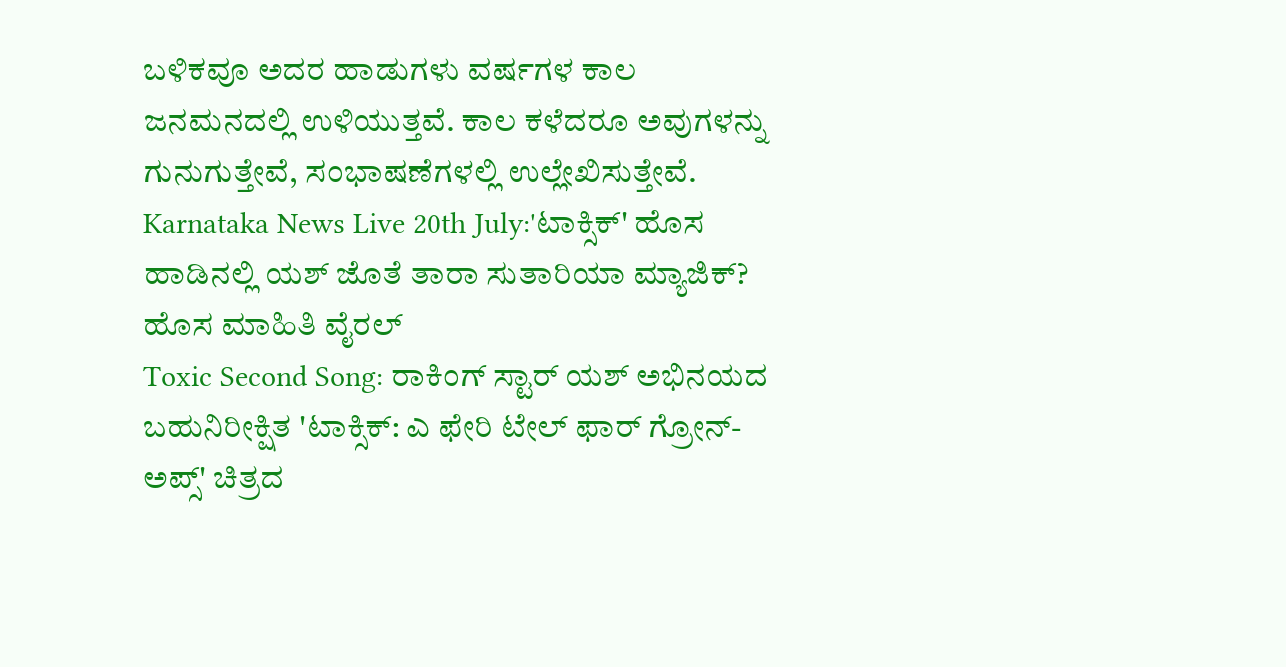ಬಳಿಕವೂ ಅದರ ಹಾಡುಗಳು ವರ್ಷಗಳ ಕಾಲ ಜನಮನದಲ್ಲಿ ಉಳಿಯುತ್ತವೆ. ಕಾಲ ಕಳೆದರೂ ಅವುಗಳನ್ನು ಗುನುಗುತ್ತೇವೆ, ಸಂಭಾಷಣೆಗಳಲ್ಲಿ ಉಲ್ಲೇಖಿಸುತ್ತೇವೆ.
Karnataka News Live 20th July:'ಟಾಕ್ಸಿಕ್' ಹೊಸ ಹಾಡಿನಲ್ಲಿ ಯಶ್ ಜೊತೆ ತಾರಾ ಸುತಾರಿಯಾ ಮ್ಯಾಜಿಕ್? ಹೊಸ ಮಾಹಿತಿ ವೈರಲ್
Toxic Second Song: ರಾಕಿಂಗ್ ಸ್ಟಾರ್ ಯಶ್ ಅಭಿನಯದ ಬಹುನಿರೀಕ್ಷಿತ 'ಟಾಕ್ಸಿಕ್: ಎ ಫೇರಿ ಟೇಲ್ ಫಾರ್ ಗ್ರೋನ್-ಅಪ್ಸ್' ಚಿತ್ರದ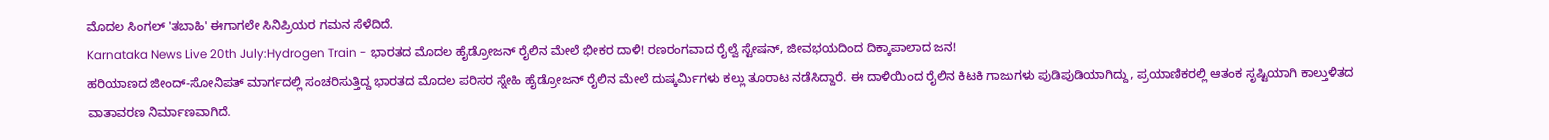ಮೊದಲ ಸಿಂಗಲ್ 'ತಬಾಹಿ' ಈಗಾಗಲೇ ಸಿನಿಪ್ರಿಯರ ಗಮನ ಸೆಳೆದಿದೆ.
Karnataka News Live 20th July:Hydrogen Train - ಭಾರತದ ಮೊದಲ ಹೈಡ್ರೋಜನ್ ರೈಲಿನ ಮೇಲೆ ಭೀಕರ ದಾಳಿ! ರಣರಂಗವಾದ ರೈಲ್ವೆ ಸ್ಟೇಷನ್, ಜೀವಭಯದಿಂದ ದಿಕ್ಕಾಪಾಲಾದ ಜನ!
ಹರಿಯಾಣದ ಜೀಂದ್-ಸೋನಿಪತ್ ಮಾರ್ಗದಲ್ಲಿ ಸಂಚರಿಸುತ್ತಿದ್ದ ಭಾರತದ ಮೊದಲ ಪರಿಸರ ಸ್ನೇಹಿ ಹೈಡ್ರೋಜನ್ ರೈಲಿನ ಮೇಲೆ ದುಷ್ಕರ್ಮಿಗಳು ಕಲ್ಲು ತೂರಾಟ ನಡೆಸಿದ್ದಾರೆ. ಈ ದಾಳಿಯಿಂದ ರೈಲಿನ ಕಿಟಕಿ ಗಾಜುಗಳು ಪುಡಿಪುಡಿಯಾಗಿದ್ದು, ಪ್ರಯಾಣಿಕರಲ್ಲಿ ಆತಂಕ ಸೃಷ್ಟಿಯಾಗಿ ಕಾಲ್ತುಳಿತದ ವಾತಾವರಣ ನಿರ್ಮಾಣವಾಗಿದೆ.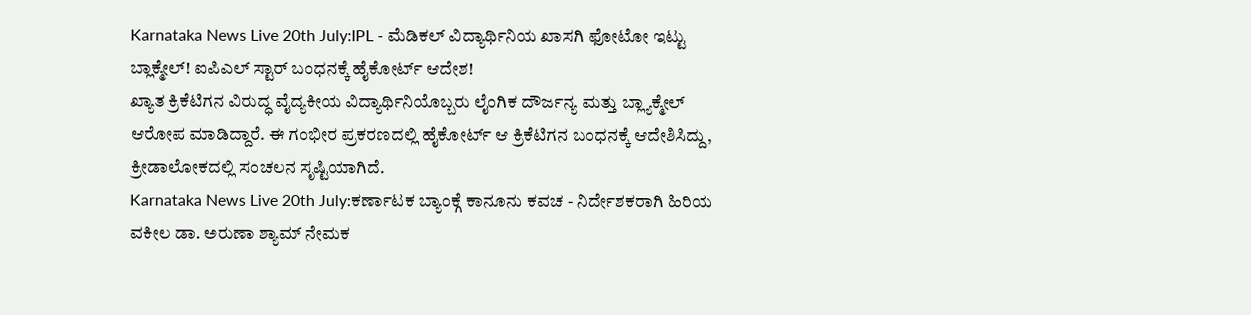Karnataka News Live 20th July:IPL - ಮೆಡಿಕಲ್ ವಿದ್ಯಾರ್ಥಿನಿಯ ಖಾಸಗಿ ಫೋಟೋ ಇಟ್ಟು ಬ್ಲಾಕ್ಮೇಲ್! ಐಪಿಎಲ್ ಸ್ಟಾರ್ ಬಂಧನಕ್ಕೆ ಹೈಕೋರ್ಟ್ ಆದೇಶ!
ಖ್ಯಾತ ಕ್ರಿಕೆಟಿಗನ ವಿರುದ್ಧ ವೈದ್ಯಕೀಯ ವಿದ್ಯಾರ್ಥಿನಿಯೊಬ್ಬರು ಲೈಂಗಿಕ ದೌರ್ಜನ್ಯ ಮತ್ತು ಬ್ಲ್ಯಾಕ್ಮೇಲ್ ಆರೋಪ ಮಾಡಿದ್ದಾರೆ. ಈ ಗಂಭೀರ ಪ್ರಕರಣದಲ್ಲಿ ಹೈಕೋರ್ಟ್ ಆ ಕ್ರಿಕೆಟಿಗನ ಬಂಧನಕ್ಕೆ ಆದೇಶಿಸಿದ್ದು, ಕ್ರೀಡಾಲೋಕದಲ್ಲಿ ಸಂಚಲನ ಸೃಷ್ಟಿಯಾಗಿದೆ.
Karnataka News Live 20th July:ಕರ್ಣಾಟಕ ಬ್ಯಾಂಕ್ಗೆ ಕಾನೂನು ಕವಚ - ನಿರ್ದೇಶಕರಾಗಿ ಹಿರಿಯ ವಕೀಲ ಡಾ. ಅರುಣಾ ಶ್ಯಾಮ್ ನೇಮಕ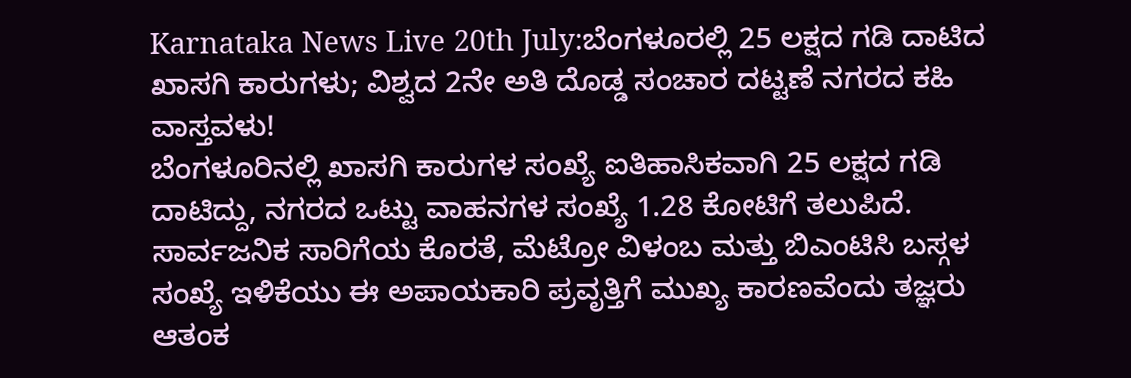Karnataka News Live 20th July:ಬೆಂಗಳೂರಲ್ಲಿ 25 ಲಕ್ಷದ ಗಡಿ ದಾಟಿದ ಖಾಸಗಿ ಕಾರುಗಳು; ವಿಶ್ವದ 2ನೇ ಅತಿ ದೊಡ್ಡ ಸಂಚಾರ ದಟ್ಟಣೆ ನಗರದ ಕಹಿ ವಾಸ್ತವಳು!
ಬೆಂಗಳೂರಿನಲ್ಲಿ ಖಾಸಗಿ ಕಾರುಗಳ ಸಂಖ್ಯೆ ಐತಿಹಾಸಿಕವಾಗಿ 25 ಲಕ್ಷದ ಗಡಿ ದಾಟಿದ್ದು, ನಗರದ ಒಟ್ಟು ವಾಹನಗಳ ಸಂಖ್ಯೆ 1.28 ಕೋಟಿಗೆ ತಲುಪಿದೆ. ಸಾರ್ವಜನಿಕ ಸಾರಿಗೆಯ ಕೊರತೆ, ಮೆಟ್ರೋ ವಿಳಂಬ ಮತ್ತು ಬಿಎಂಟಿಸಿ ಬಸ್ಗಳ ಸಂಖ್ಯೆ ಇಳಿಕೆಯು ಈ ಅಪಾಯಕಾರಿ ಪ್ರವೃತ್ತಿಗೆ ಮುಖ್ಯ ಕಾರಣವೆಂದು ತಜ್ಞರು ಆತಂಕ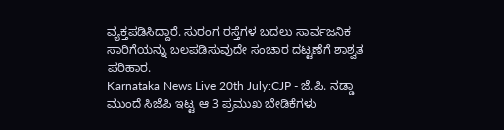ವ್ಯಕ್ತಪಡಿಸಿದ್ದಾರೆ. ಸುರಂಗ ರಸ್ತೆಗಳ ಬದಲು ಸಾರ್ವಜನಿಕ ಸಾರಿಗೆಯನ್ನು ಬಲಪಡಿಸುವುದೇ ಸಂಚಾರ ದಟ್ಟಣೆಗೆ ಶಾಶ್ವತ ಪರಿಹಾರ.
Karnataka News Live 20th July:CJP - ಜೆ.ಪಿ. ನಡ್ಡಾ ಮುಂದೆ ಸಿಜೆಪಿ ಇಟ್ಟ ಆ 3 ಪ್ರಮುಖ ಬೇಡಿಕೆಗಳು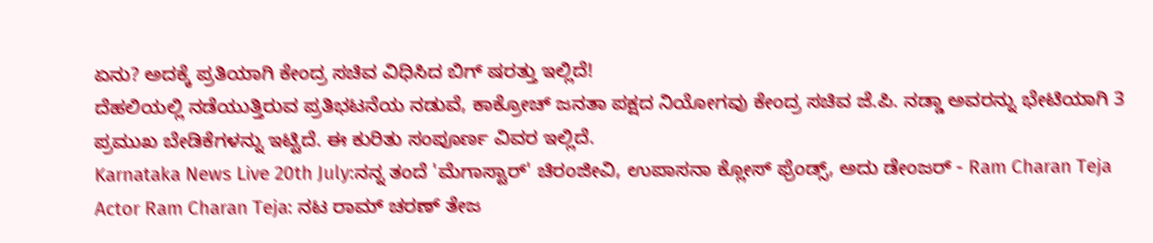ಏನು? ಅದಕ್ಕೆ ಪ್ರತಿಯಾಗಿ ಕೇಂದ್ರ ಸಚಿವ ವಿಧಿಸಿದ ಬಿಗ್ ಷರತ್ತು ಇಲ್ಲಿದೆ!
ದೆಹಲಿಯಲ್ಲಿ ನಡೆಯುತ್ತಿರುವ ಪ್ರತಿಭಟನೆಯ ನಡುವೆ, ಕಾಕ್ರೋಚ್ ಜನತಾ ಪಕ್ಷದ ನಿಯೋಗವು ಕೇಂದ್ರ ಸಚಿವ ಜೆ.ಪಿ. ನಡ್ಡಾ ಅವರನ್ನು ಭೇಟಿಯಾಗಿ 3 ಪ್ರಮುಖ ಬೇಡಿಕೆಗಳನ್ನು ಇಟ್ಟಿದೆ. ಈ ಕುರಿತು ಸಂಪೂರ್ಣ ವಿವರ ಇಲ್ಲಿದೆ.
Karnataka News Live 20th July:ನನ್ನ ತಂದೆ 'ಮೆಗಾಸ್ಟಾರ್' ಚಿರಂಜೀವಿ, ಉಪಾಸನಾ ಕ್ಲೋಸ್ ಫ್ರೆಂಡ್ಸ್, ಅದು ಡೇಂಜರ್ - Ram Charan Teja
Actor Ram Charan Teja: ನಟ ರಾಮ್ ಚರಣ್ ತೇಜ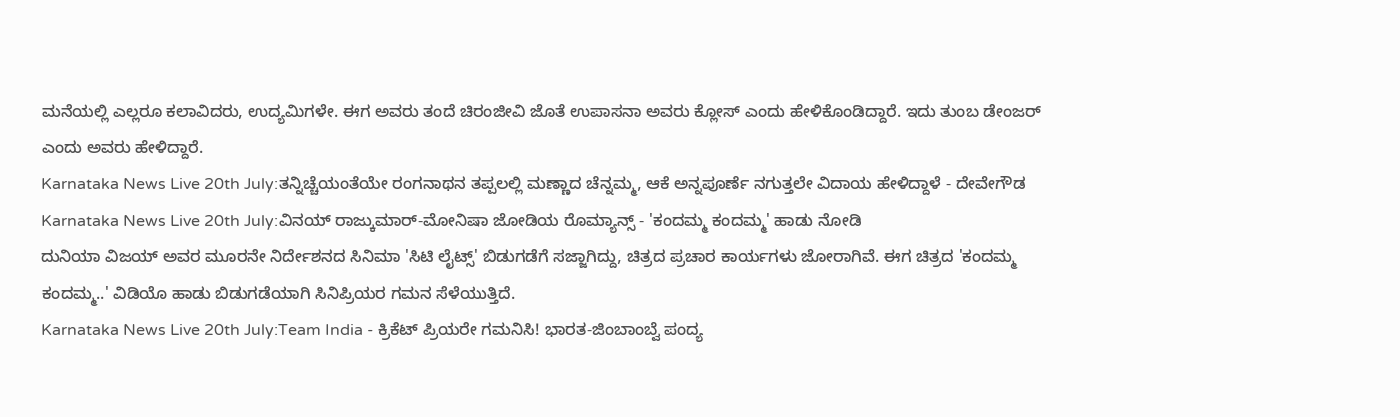ಮನೆಯಲ್ಲಿ ಎಲ್ಲರೂ ಕಲಾವಿದರು, ಉದ್ಯಮಿಗಳೇ. ಈಗ ಅವರು ತಂದೆ ಚಿರಂಜೀವಿ ಜೊತೆ ಉಪಾಸನಾ ಅವರು ಕ್ಲೋಸ್ ಎಂದು ಹೇಳಿಕೊಂಡಿದ್ದಾರೆ. ಇದು ತುಂಬ ಡೇಂಜರ್ ಎಂದು ಅವರು ಹೇಳಿದ್ದಾರೆ.
Karnataka News Live 20th July:ತನ್ನಿಚ್ಚೆಯಂತೆಯೇ ರಂಗನಾಥನ ತಪ್ಪಲಲ್ಲಿ ಮಣ್ಣಾದ ಚೆನ್ನಮ್ಮ, ಆಕೆ ಅನ್ನಪೂರ್ಣೆ ನಗುತ್ತಲೇ ವಿದಾಯ ಹೇಳಿದ್ದಾಳೆ - ದೇವೇಗೌಡ
Karnataka News Live 20th July:ವಿನಯ್ ರಾಜ್ಕುಮಾರ್-ಮೋನಿಷಾ ಜೋಡಿಯ ರೊಮ್ಯಾನ್ಸ್ - 'ಕಂದಮ್ಮ ಕಂದಮ್ಮ' ಹಾಡು ನೋಡಿ
ದುನಿಯಾ ವಿಜಯ್ ಅವರ ಮೂರನೇ ನಿರ್ದೇಶನದ ಸಿನಿಮಾ 'ಸಿಟಿ ಲೈಟ್ಸ್' ಬಿಡುಗಡೆಗೆ ಸಜ್ಜಾಗಿದ್ದು, ಚಿತ್ರದ ಪ್ರಚಾರ ಕಾರ್ಯಗಳು ಜೋರಾಗಿವೆ. ಈಗ ಚಿತ್ರದ 'ಕಂದಮ್ಮ ಕಂದಮ್ಮ..' ವಿಡಿಯೊ ಹಾಡು ಬಿಡುಗಡೆಯಾಗಿ ಸಿನಿಪ್ರಿಯರ ಗಮನ ಸೆಳೆಯುತ್ತಿದೆ.
Karnataka News Live 20th July:Team India - ಕ್ರಿಕೆಟ್ ಪ್ರಿಯರೇ ಗಮನಿಸಿ! ಭಾರತ-ಜಿಂಬಾಂಬ್ವೆ ಪಂದ್ಯ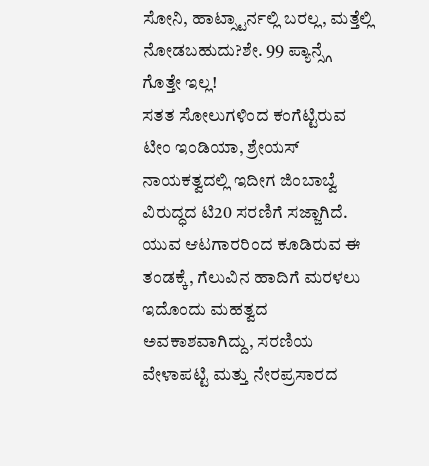ಸೋನಿ, ಹಾಟ್ಸ್ಟಾರ್ನಲ್ಲಿ ಬರಲ್ಲ, ಮತ್ತೆಲ್ಲಿ ನೋಡಬಹುದು?ಶೇ. 99 ಪ್ಯಾನ್ಸ್ಗೆ ಗೊತ್ತೇ ಇಲ್ಲ!
ಸತತ ಸೋಲುಗಳಿಂದ ಕಂಗೆಟ್ಟಿರುವ ಟೀಂ ಇಂಡಿಯಾ, ಶ್ರೇಯಸ್ ನಾಯಕತ್ವದಲ್ಲಿ ಇದೀಗ ಜಿಂಬಾಬ್ವೆ ವಿರುದ್ಧದ ಟಿ20 ಸರಣಿಗೆ ಸಜ್ಜಾಗಿದೆ. ಯುವ ಆಟಗಾರರಿಂದ ಕೂಡಿರುವ ಈ ತಂಡಕ್ಕೆ, ಗೆಲುವಿನ ಹಾದಿಗೆ ಮರಳಲು ಇದೊಂದು ಮಹತ್ವದ ಅವಕಾಶವಾಗಿದ್ದು, ಸರಣಿಯ ವೇಳಾಪಟ್ಟಿ ಮತ್ತು ನೇರಪ್ರಸಾರದ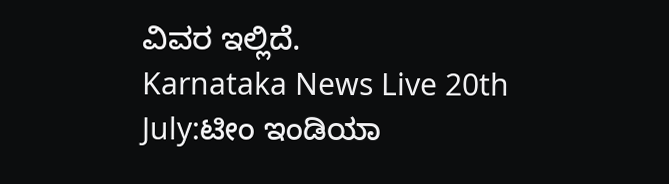ವಿವರ ಇಲ್ಲಿದೆ.
Karnataka News Live 20th July:ಟೀಂ ಇಂಡಿಯಾ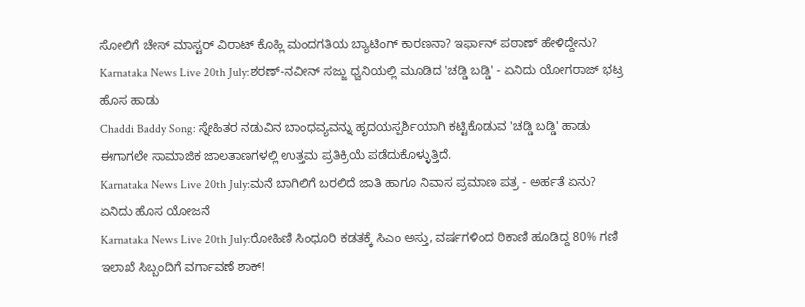ಸೋಲಿಗೆ ಚೇಸ್ ಮಾಸ್ಟರ್ ವಿರಾಟ್ ಕೊಹ್ಲಿ ಮಂದಗತಿಯ ಬ್ಯಾಟಿಂಗ್ ಕಾರಣನಾ? ಇರ್ಫಾನ್ ಪಠಾಣ್ ಹೇಳಿದ್ದೇನು?
Karnataka News Live 20th July:ಶರಣ್-ನವೀನ್ ಸಜ್ಜು ಧ್ವನಿಯಲ್ಲಿ ಮೂಡಿದ 'ಚಡ್ಡಿ ಬಡ್ಡಿ' - ಏನಿದು ಯೋಗರಾಜ್ ಭಟ್ರ ಹೊಸ ಹಾಡು
Chaddi Baddy Song: ಸ್ನೇಹಿತರ ನಡುವಿನ ಬಾಂಧವ್ಯವನ್ನು ಹೃದಯಸ್ಪರ್ಶಿಯಾಗಿ ಕಟ್ಟಿಕೊಡುವ 'ಚಡ್ಡಿ ಬಡ್ಡಿ' ಹಾಡು ಈಗಾಗಲೇ ಸಾಮಾಜಿಕ ಜಾಲತಾಣಗಳಲ್ಲಿ ಉತ್ತಮ ಪ್ರತಿಕ್ರಿಯೆ ಪಡೆದುಕೊಳ್ಳುತ್ತಿದೆ.
Karnataka News Live 20th July:ಮನೆ ಬಾಗಿಲಿಗೆ ಬರಲಿದೆ ಜಾತಿ ಹಾಗೂ ನಿವಾಸ ಪ್ರಮಾಣ ಪತ್ರ - ಅರ್ಹತೆ ಏನು? ಏನಿದು ಹೊಸ ಯೋಜನೆ
Karnataka News Live 20th July:ರೋಹಿಣಿ ಸಿಂಧೂರಿ ಕಡತಕ್ಕೆ ಸಿಎಂ ಅಸ್ತು, ವರ್ಷಗಳಿಂದ ಠಿಕಾಣಿ ಹೂಡಿದ್ದ 80% ಗಣಿ ಇಲಾಖೆ ಸಿಬ್ಬಂದಿಗೆ ವರ್ಗಾವಣೆ ಶಾಕ್!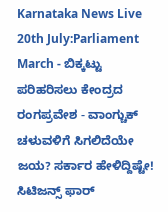Karnataka News Live 20th July:Parliament March - ಬಿಕ್ಕಟ್ಟು ಪರಿಹರಿಸಲು ಕೇಂದ್ರದ ರಂಗಪ್ರವೇಶ - ವಾಂಗ್ಚುಕ್ ಚಳುವಳಿಗೆ ಸಿಗಲಿದೆಯೇ ಜಯ? ಸರ್ಕಾರ ಹೇಳಿದ್ದಿಷ್ಟೇ!
ಸಿಟಿಜನ್ಸ್ ಫಾರ್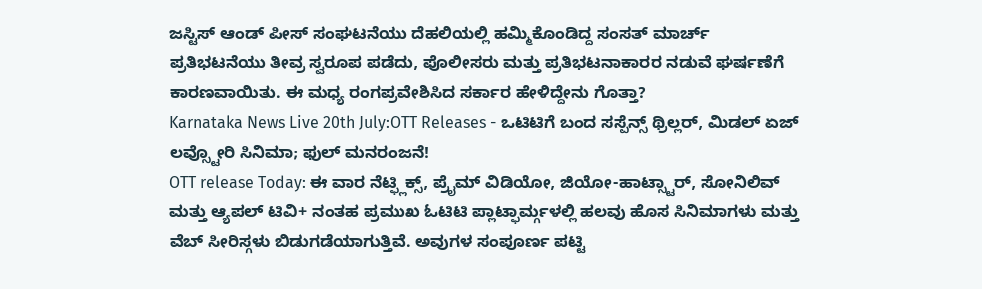ಜಸ್ಟಿಸ್ ಆಂಡ್ ಪೀಸ್ ಸಂಘಟನೆಯು ದೆಹಲಿಯಲ್ಲಿ ಹಮ್ಮಿಕೊಂಡಿದ್ದ ಸಂಸತ್ ಮಾರ್ಚ್ ಪ್ರತಿಭಟನೆಯು ತೀವ್ರ ಸ್ವರೂಪ ಪಡೆದು, ಪೊಲೀಸರು ಮತ್ತು ಪ್ರತಿಭಟನಾಕಾರರ ನಡುವೆ ಘರ್ಷಣೆಗೆ ಕಾರಣವಾಯಿತು. ಈ ಮಧ್ಯ ರಂಗಪ್ರವೇಶಿಸಿದ ಸರ್ಕಾರ ಹೇಳಿದ್ದೇನು ಗೊತ್ತಾ?
Karnataka News Live 20th July:OTT Releases - ಒಟಿಟಿಗೆ ಬಂದ ಸಸ್ಪೆನ್ಸ್ ಥ್ರಿಲ್ಲರ್, ಮಿಡಲ್ ಏಜ್ ಲವ್ಸ್ಟೋರಿ ಸಿನಿಮಾ; ಫುಲ್ ಮನರಂಜನೆ!
OTT release Today: ಈ ವಾರ ನೆಟ್ಫ್ಲಿಕ್ಸ್, ಪ್ರೈಮ್ ವಿಡಿಯೋ, ಜಿಯೋ-ಹಾಟ್ಸ್ಟಾರ್, ಸೋನಿಲಿವ್ ಮತ್ತು ಆ್ಯಪಲ್ ಟಿವಿ+ ನಂತಹ ಪ್ರಮುಖ ಓಟಿಟಿ ಪ್ಲಾಟ್ಫಾರ್ಮ್ಗಳಲ್ಲಿ ಹಲವು ಹೊಸ ಸಿನಿಮಾಗಳು ಮತ್ತು ವೆಬ್ ಸೀರಿಸ್ಗಳು ಬಿಡುಗಡೆಯಾಗುತ್ತಿವೆ. ಅವುಗಳ ಸಂಪೂರ್ಣ ಪಟ್ಟಿ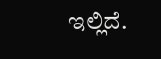ಇಲ್ಲಿದೆ.